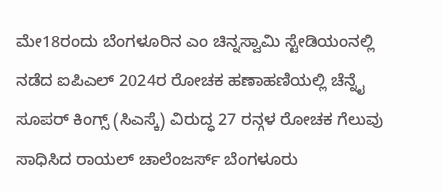ಮೇ18ರಂದು ಬೆಂಗಳೂರಿನ ಎಂ ಚಿನ್ನಸ್ವಾಮಿ ಸ್ಟೇಡಿಯಂನಲ್ಲಿ ನಡೆದ ಐಪಿಎಲ್ 2024ರ ರೋಚಕ ಹಣಾಹಣಿಯಲ್ಲಿ ಚೆನ್ನೈ ಸೂಪರ್ ಕಿಂಗ್ಸ್ (ಸಿಎಸ್ಕೆ) ವಿರುದ್ಧ 27 ರನ್ಗಳ ರೋಚಕ ಗೆಲುವು ಸಾಧಿಸಿದ ರಾಯಲ್ ಚಾಲೆಂಜರ್ಸ್ ಬೆಂಗಳೂರು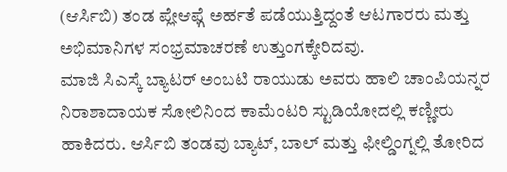(ಆರ್ಸಿಬಿ) ತಂಡ ಪ್ಲೇಆಫ್ಗೆ ಅರ್ಹತೆ ಪಡೆಯುತ್ತಿದ್ದಂತೆ ಆಟಗಾರರು ಮತ್ತು ಅಭಿಮಾನಿಗಳ ಸಂಭ್ರಮಾಚರಣೆ ಉತ್ತುಂಗಕ್ಕೇರಿದವು.
ಮಾಜಿ ಸಿಎಸ್ಕೆ ಬ್ಯಾಟರ್ ಅಂಬಟಿ ರಾಯುಡು ಅವರು ಹಾಲಿ ಚಾಂಪಿಯನ್ನರ ನಿರಾಶಾದಾಯಕ ಸೋಲಿನಿಂದ ಕಾಮೆಂಟರಿ ಸ್ಟುಡಿಯೋದಲ್ಲಿ ಕಣ್ಣೀರು ಹಾಕಿದರು. ಆರ್ಸಿಬಿ ತಂಡವು ಬ್ಯಾಟ್, ಬಾಲ್ ಮತ್ತು ಫೀಲ್ಡಿಂಗ್ನಲ್ಲಿ ತೋರಿದ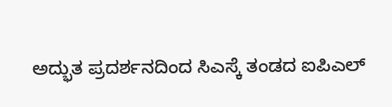ಅದ್ಭುತ ಪ್ರದರ್ಶನದಿಂದ ಸಿಎಸ್ಕೆ ತಂಡದ ಐಪಿಎಲ್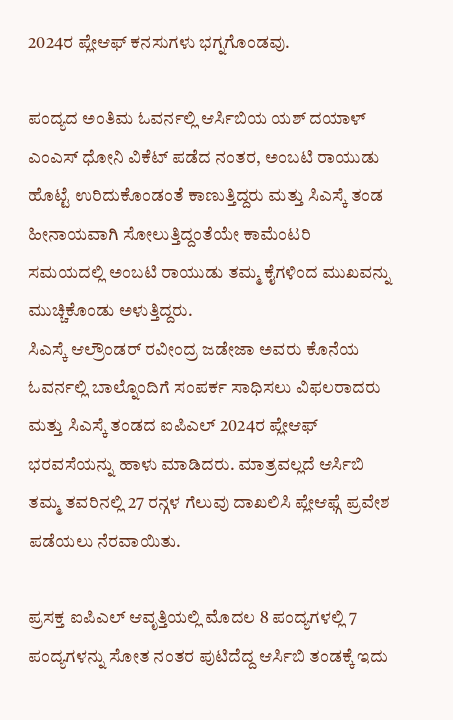2024ರ ಪ್ಲೇಆಫ್ ಕನಸುಗಳು ಭಗ್ನಗೊಂಡವು.

ಪಂದ್ಯದ ಅಂತಿಮ ಓವರ್ನಲ್ಲಿ ಆರ್ಸಿಬಿಯ ಯಶ್ ದಯಾಳ್ ಎಂಎಸ್ ಧೋನಿ ವಿಕೆಟ್ ಪಡೆದ ನಂತರ, ಅಂಬಟಿ ರಾಯುಡು ಹೊಟ್ಟೆ ಉರಿದುಕೊಂಡಂತೆ ಕಾಣುತ್ತಿದ್ದರು ಮತ್ತು ಸಿಎಸ್ಕೆ ತಂಡ ಹೀನಾಯವಾಗಿ ಸೋಲುತ್ತಿದ್ದಂತೆಯೇ ಕಾಮೆಂಟರಿ ಸಮಯದಲ್ಲಿ ಅಂಬಟಿ ರಾಯುಡು ತಮ್ಮ ಕೈಗಳಿಂದ ಮುಖವನ್ನು ಮುಚ್ಚಿಕೊಂಡು ಅಳುತ್ತಿದ್ದರು.
ಸಿಎಸ್ಕೆ ಆಲ್ರೌಂಡರ್ ರವೀಂದ್ರ ಜಡೇಜಾ ಅವರು ಕೊನೆಯ ಓವರ್ನಲ್ಲಿ ಬಾಲ್ನೊಂದಿಗೆ ಸಂಪರ್ಕ ಸಾಧಿಸಲು ವಿಫಲರಾದರು ಮತ್ತು ಸಿಎಸ್ಕೆ ತಂಡದ ಐಪಿಎಲ್ 2024ರ ಪ್ಲೇಆಫ್ ಭರವಸೆಯನ್ನು ಹಾಳು ಮಾಡಿದರು. ಮಾತ್ರವಲ್ಲದೆ ಆರ್ಸಿಬಿ ತಮ್ಮ ತವರಿನಲ್ಲಿ 27 ರನ್ಗಳ ಗೆಲುವು ದಾಖಲಿಸಿ ಪ್ಲೇಆಫ್ಗೆ ಪ್ರವೇಶ ಪಡೆಯಲು ನೆರವಾಯಿತು.

ಪ್ರಸಕ್ತ ಐಪಿಎಲ್ ಆವೃತ್ತಿಯಲ್ಲಿ ಮೊದಲ 8 ಪಂದ್ಯಗಳಲ್ಲಿ 7 ಪಂದ್ಯಗಳನ್ನು ಸೋತ ನಂತರ ಪುಟಿದೆದ್ದ ಆರ್ಸಿಬಿ ತಂಡಕ್ಕೆ ಇದು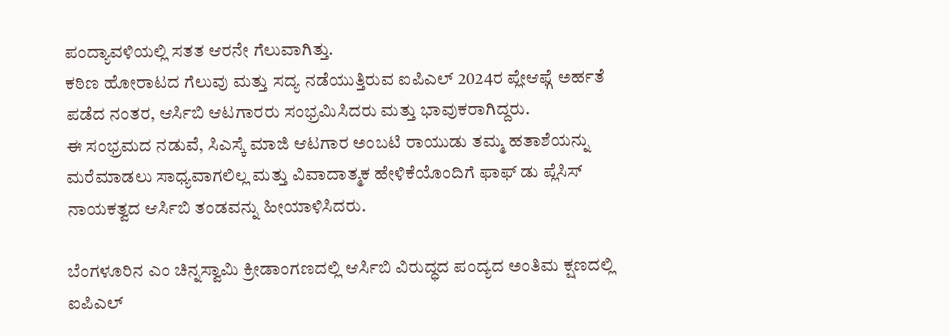ಪಂದ್ಯಾವಳಿಯಲ್ಲಿ ಸತತ ಆರನೇ ಗೆಲುವಾಗಿತ್ತು.
ಕಠಿಣ ಹೋರಾಟದ ಗೆಲುವು ಮತ್ತು ಸದ್ಯ ನಡೆಯುತ್ತಿರುವ ಐಪಿಎಲ್ 2024ರ ಪ್ಲೇಆಫ್ಗೆ ಅರ್ಹತೆ ಪಡೆದ ನಂತರ, ಆರ್ಸಿಬಿ ಆಟಗಾರರು ಸಂಭ್ರಮಿಸಿದರು ಮತ್ತು ಭಾವುಕರಾಗಿದ್ದರು.
ಈ ಸಂಭ್ರಮದ ನಡುವೆ, ಸಿಎಸ್ಕೆ ಮಾಜಿ ಆಟಗಾರ ಅಂಬಟಿ ರಾಯುಡು ತಮ್ಮ ಹತಾಶೆಯನ್ನು ಮರೆಮಾಡಲು ಸಾಧ್ಯವಾಗಲಿಲ್ಲ ಮತ್ತು ವಿವಾದಾತ್ಮಕ ಹೇಳಿಕೆಯೊಂದಿಗೆ ಫಾಫ್ ಡು ಪ್ಲೆಸಿಸ್ ನಾಯಕತ್ವದ ಆರ್ಸಿಬಿ ತಂಡವನ್ನು ಹೀಯಾಳಿಸಿದರು.

ಬೆಂಗಳೂರಿನ ಎಂ ಚಿನ್ನಸ್ವಾಮಿ ಕ್ರೀಡಾಂಗಣದಲ್ಲಿ ಆರ್ಸಿಬಿ ವಿರುದ್ಧದ ಪಂದ್ಯದ ಅಂತಿಮ ಕ್ಷಣದಲ್ಲಿ ಐಪಿಎಲ್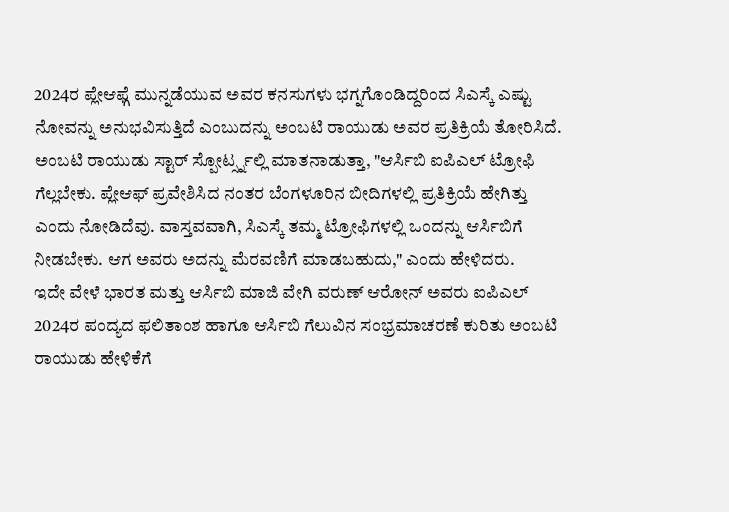2024ರ ಪ್ಲೇಆಫ್ಗೆ ಮುನ್ನಡೆಯುವ ಅವರ ಕನಸುಗಳು ಭಗ್ನಗೊಂಡಿದ್ದರಿಂದ ಸಿಎಸ್ಕೆ ಎಷ್ಟು ನೋವನ್ನು ಅನುಭವಿಸುತ್ತಿದೆ ಎಂಬುದನ್ನು ಅಂಬಟಿ ರಾಯುಡು ಅವರ ಪ್ರತಿಕ್ರಿಯೆ ತೋರಿಸಿದೆ.
ಅಂಬಟಿ ರಾಯುಡು ಸ್ಟಾರ್ ಸ್ಪೋರ್ಟ್ಸ್ನಲ್ಲಿ ಮಾತನಾಡುತ್ತಾ, "ಆರ್ಸಿಬಿ ಐಪಿಎಲ್ ಟ್ರೋಫಿ ಗೆಲ್ಲಬೇಕು. ಪ್ಲೇಆಫ್ ಪ್ರವೇಶಿಸಿದ ನಂತರ ಬೆಂಗಳೂರಿನ ಬೀದಿಗಳಲ್ಲಿ ಪ್ರತಿಕ್ರಿಯೆ ಹೇಗಿತ್ತು ಎಂದು ನೋಡಿದೆವು. ವಾಸ್ತವವಾಗಿ, ಸಿಎಸ್ಕೆ ತಮ್ಮ ಟ್ರೋಫಿಗಳಲ್ಲಿ ಒಂದನ್ನು ಆರ್ಸಿಬಿಗೆ ನೀಡಬೇಕು. ಆಗ ಅವರು ಅದನ್ನು ಮೆರವಣಿಗೆ ಮಾಡಬಹುದು," ಎಂದು ಹೇಳಿದರು.
ಇದೇ ವೇಳೆ ಭಾರತ ಮತ್ತು ಆರ್ಸಿಬಿ ಮಾಜಿ ವೇಗಿ ವರುಣ್ ಆರೋನ್ ಅವರು ಐಪಿಎಲ್ 2024ರ ಪಂದ್ಯದ ಫಲಿತಾಂಶ ಹಾಗೂ ಆರ್ಸಿಬಿ ಗೆಲುವಿನ ಸಂಭ್ರಮಾಚರಣೆ ಕುರಿತು ಅಂಬಟಿ ರಾಯುಡು ಹೇಳಿಕೆಗೆ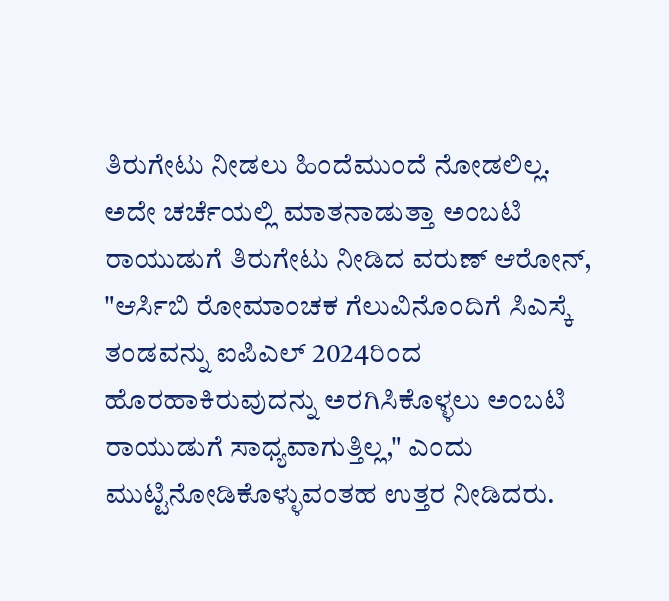ತಿರುಗೇಟು ನೀಡಲು ಹಿಂದೆಮುಂದೆ ನೋಡಲಿಲ್ಲ.
ಅದೇ ಚರ್ಚೆಯಲ್ಲಿ ಮಾತನಾಡುತ್ತಾ ಅಂಬಟಿ ರಾಯುಡುಗೆ ತಿರುಗೇಟು ನೀಡಿದ ವರುಣ್ ಆರೋನ್, "ಆರ್ಸಿಬಿ ರೋಮಾಂಚಕ ಗೆಲುವಿನೊಂದಿಗೆ ಸಿಎಸ್ಕೆ ತಂಡವನ್ನು ಐಪಿಎಲ್ 2024ರಿಂದ ಹೊರಹಾಕಿರುವುದನ್ನು ಅರಗಿಸಿಕೊಳ್ಳಲು ಅಂಬಟಿ ರಾಯುಡುಗೆ ಸಾಧ್ಯವಾಗುತ್ತಿಲ್ಲ," ಎಂದು ಮುಟ್ಟಿನೋಡಿಕೊಳ್ಳುವಂತಹ ಉತ್ತರ ನೀಡಿದರು.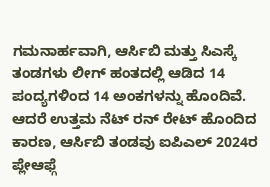ಗಮನಾರ್ಹವಾಗಿ, ಆರ್ಸಿಬಿ ಮತ್ತು ಸಿಎಸ್ಕೆ ತಂಡಗಳು ಲೀಗ್ ಹಂತದಲ್ಲಿ ಆಡಿದ 14 ಪಂದ್ಯಗಳಿಂದ 14 ಅಂಕಗಳನ್ನು ಹೊಂದಿವೆ. ಆದರೆ ಉತ್ತಮ ನೆಟ್ ರನ್ ರೇಟ್ ಹೊಂದಿದ ಕಾರಣ, ಆರ್ಸಿಬಿ ತಂಡವು ಐಪಿಎಲ್ 2024ರ ಪ್ಲೇಆಫ್ಗೆ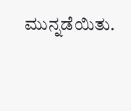ಮುನ್ನಡೆಯಿತು.